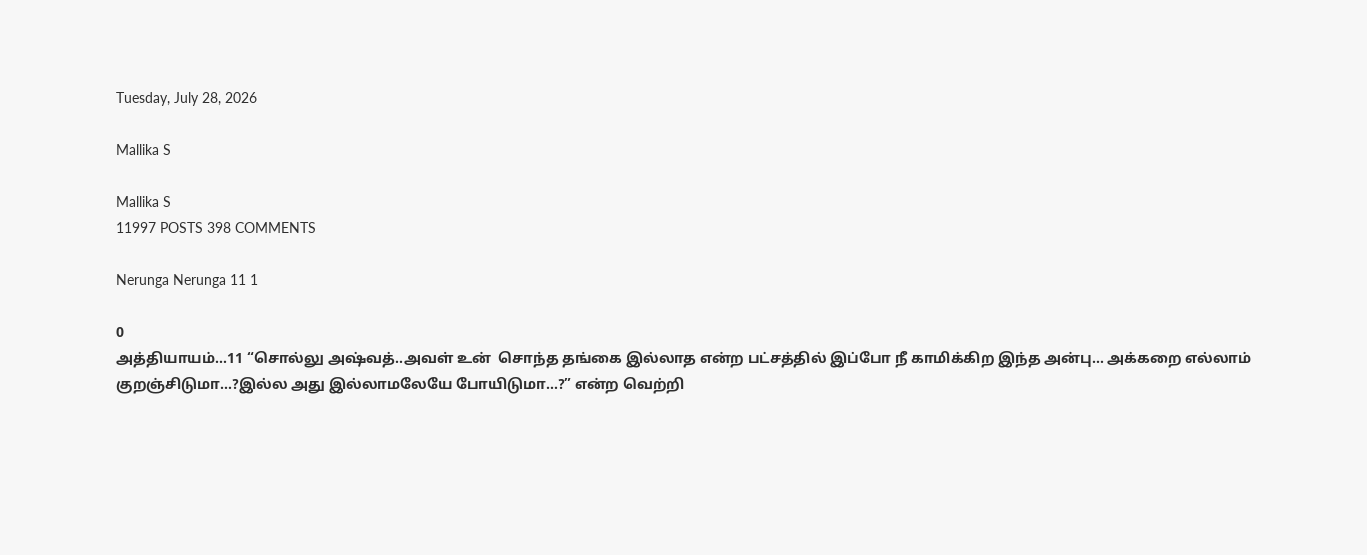Tuesday, July 28, 2026

Mallika S

Mallika S
11997 POSTS 398 COMMENTS

Nerunga Nerunga 11 1

0
அத்தியாயம்…11 “சொல்லு அஷ்வத்..அவள் உன்  சொந்த தங்கை இல்லாத என்ற பட்சத்தில் இப்போ நீ காமிக்கிற இந்த அன்பு… அக்கறை எல்லாம்  குறஞ்சிடுமா…?இல்ல அது இல்லாமலேயே போயிடுமா…?” என்ற வெற்றி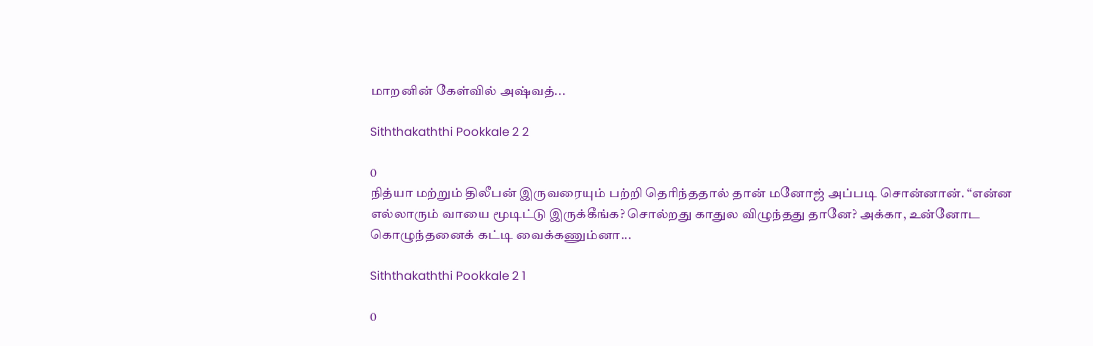மாறனின் கேள்வில் அஷ்வத்...

Siththakaththi Pookkale 2 2

0
நித்யா மற்றும் திலீபன் இருவரையும் பற்றி தெரிந்ததால் தான் மனோஜ் அப்படி சொன்னான். “என்ன எல்லாரும் வாயை மூடிட்டு இருக்கீங்க? சொல்றது காதுல விழுந்தது தானே? அக்கா, உன்னோட கொழுந்தனைக் கட்டி வைக்கணும்னா...

Siththakaththi Pookkale 2 1

0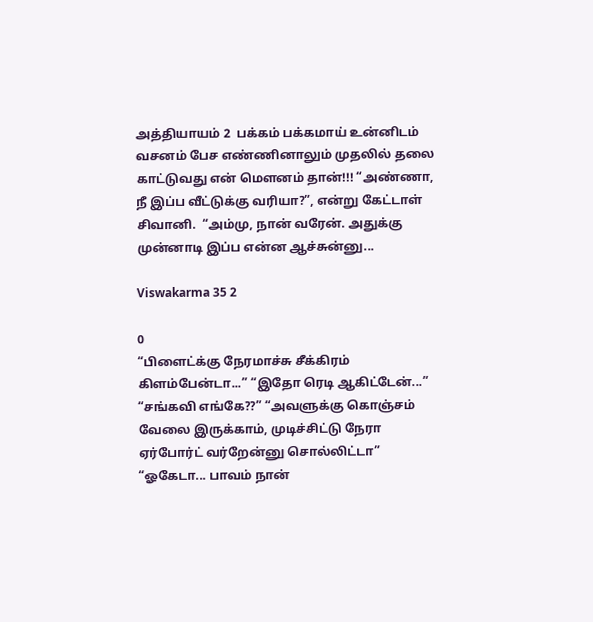அத்தியாயம் 2  பக்கம் பக்கமாய் உன்னிடம் வசனம் பேச எண்ணினாலும் முதலில் தலை காட்டுவது என் மௌனம் தான்!!! “அண்ணா, நீ இப்ப வீட்டுக்கு வரியா?”, என்று கேட்டாள் சிவானி.  “அம்மு, நான் வரேன். அதுக்கு முன்னாடி இப்ப என்ன ஆச்சுன்னு...

Viswakarma 35 2

0
“பிளைட்க்கு நேரமாச்சு சீக்கிரம் கிளம்பேன்டா...” “இதோ ரெடி ஆகிட்டேன்...” “சங்கவி எங்கே??” “அவளுக்கு கொஞ்சம் வேலை இருக்காம், முடிச்சிட்டு நேரா ஏர்போர்ட் வர்றேன்னு சொல்லிட்டா” “ஓகேடா... பாவம் நான்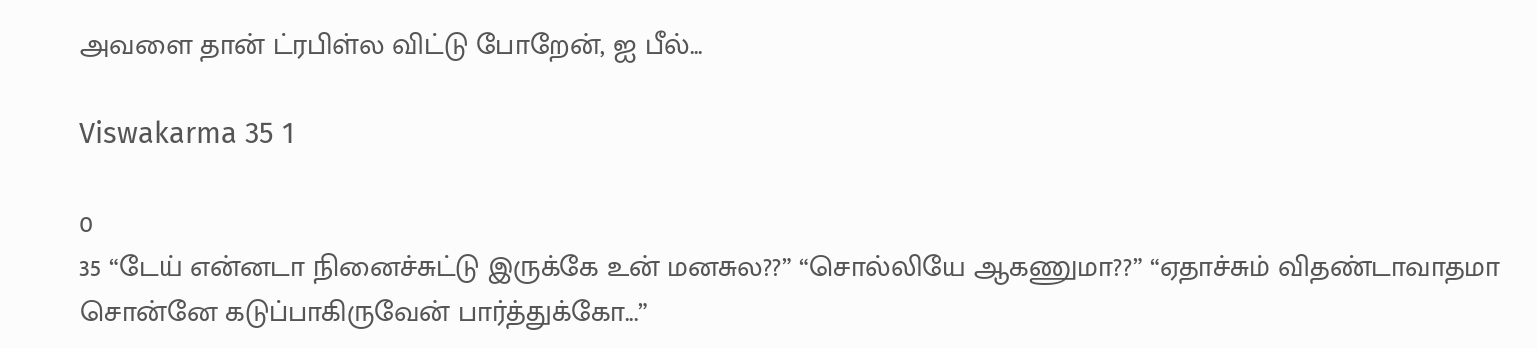அவளை தான் ட்ரபிள்ல விட்டு போறேன், ஐ பீல்...

Viswakarma 35 1

0
35 “டேய் என்னடா நினைச்சுட்டு இருக்கே உன் மனசுல??” “சொல்லியே ஆகணுமா??” “ஏதாச்சும் விதண்டாவாதமா சொன்னே கடுப்பாகிருவேன் பார்த்துக்கோ...”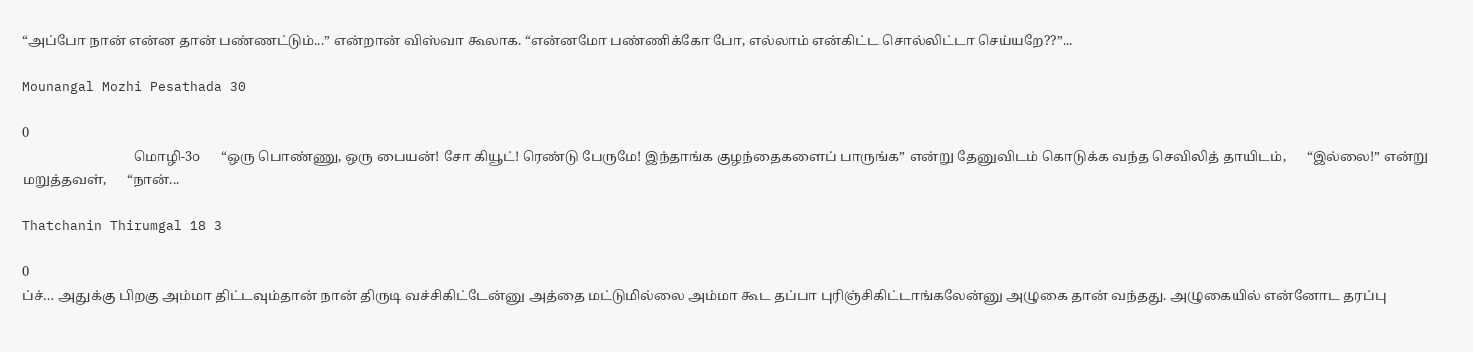“அப்போ நான் என்ன தான் பண்ணட்டும்...” என்றான் விஸ்வா கூலாக. “என்னமோ பண்ணிக்கோ போ, எல்லாம் என்கிட்ட சொல்லிட்டா செய்யறே??”...

Mounangal Mozhi Pesathada 30

0
                                 மொழி-3௦      “ஒரு பொண்ணு, ஒரு பையன்! சோ கியூட்! ரெண்டு பேருமே! இந்தாங்க குழந்தைகளைப் பாருங்க” என்று தேனுவிடம் கொடுக்க வந்த செவிலித் தாயிடம்,      “இல்லை!” என்று மறுத்தவள்,      “நான்...

Thatchanin Thirumgal 18 3

0
ப்ச்… அதுக்கு பிறகு அம்மா திட்டவும்தான் நான் திருடி வச்சிகிட்டேன்னு அத்தை மட்டுமில்லை அம்மா கூட தப்பா புரிஞ்சிகிட்டாங்கலேன்னு அழுகை தான் வந்தது. அழுகையில் என்னோட தரப்பு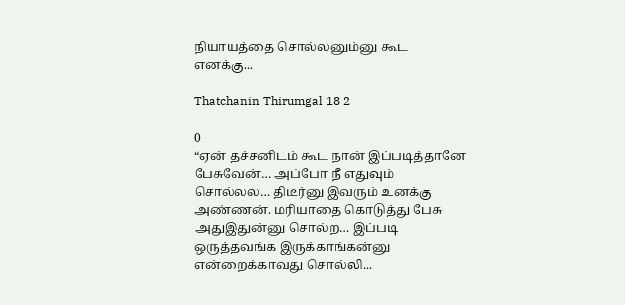நியாயத்தை சொல்லனும்னு கூட எனக்கு...

Thatchanin Thirumgal 18 2

0
“ஏன் தச்சனிடம் கூட நான் இப்படித்தானே பேசுவேன்… அப்போ நீ எதுவும் சொல்லல… திடீர்னு இவரும் உனக்கு அண்ணன். மரியாதை கொடுத்து பேசு அதுஇதுன்னு சொல்ற… இப்படி ஒருத்தவங்க இருக்காங்கன்னு என்றைக்காவது சொல்லி...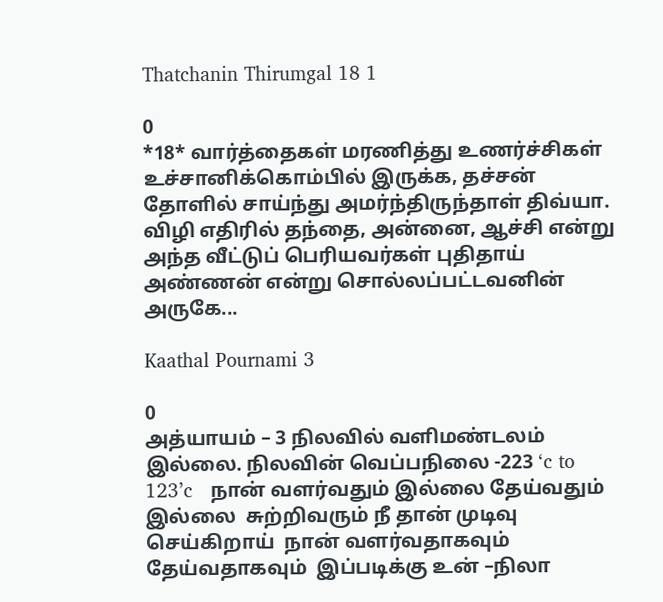Thatchanin Thirumgal 18 1

0
*18* வார்த்தைகள் மரணித்து உணர்ச்சிகள் உச்சானிக்கொம்பில் இருக்க, தச்சன் தோளில் சாய்ந்து அமர்ந்திருந்தாள் திவ்யா. விழி எதிரில் தந்தை, அன்னை, ஆச்சி என்று அந்த வீட்டுப் பெரியவர்கள் புதிதாய் அண்ணன் என்று சொல்லப்பட்டவனின் அருகே...

Kaathal Pournami 3

0
அத்யாயம் – 3 நிலவில் வளிமண்டலம் இல்லை. நிலவின் வெப்பநிலை -223 ‘c to 123’c   நான் வளர்வதும் இல்லை தேய்வதும் இல்லை  சுற்றிவரும் நீ தான் முடிவு செய்கிறாய்  நான் வளர்வதாகவும் தேய்வதாகவும்  இப்படிக்கு உன் –நிலா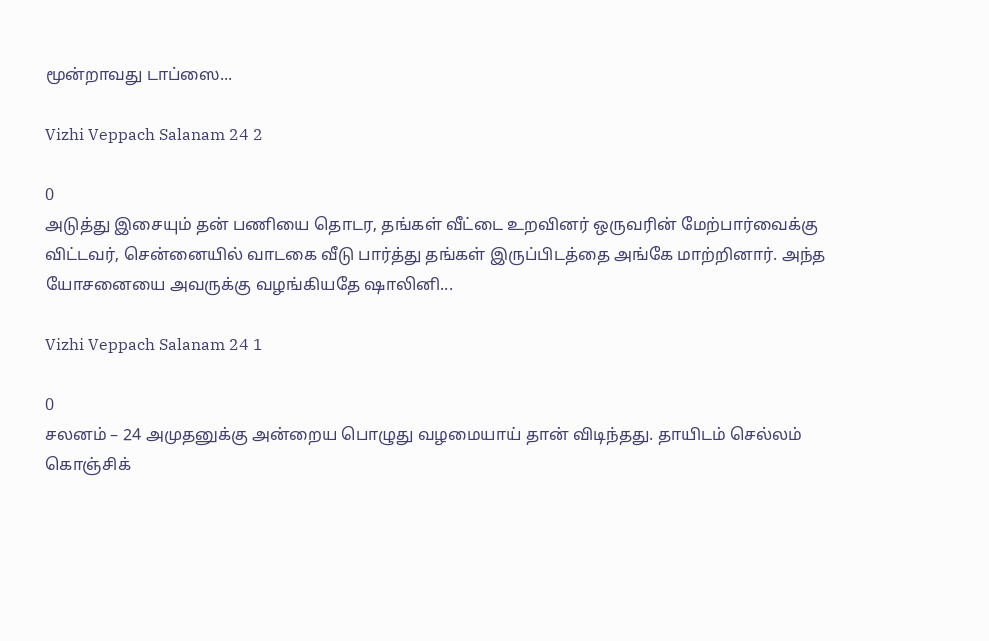மூன்றாவது டாப்ஸை...

Vizhi Veppach Salanam 24 2

0
அடுத்து இசையும் தன் பணியை தொடர, தங்கள் வீட்டை உறவினர் ஒருவரின் மேற்பார்வைக்கு விட்டவர், சென்னையில் வாடகை வீடு பார்த்து தங்கள் இருப்பிடத்தை அங்கே மாற்றினார். அந்த யோசனையை அவருக்கு வழங்கியதே ஷாலினி...

Vizhi Veppach Salanam 24 1

0
சலனம் – 24 அமுதனுக்கு அன்றைய பொழுது வழமையாய் தான் விடிந்தது. தாயிடம் செல்லம் கொஞ்சிக்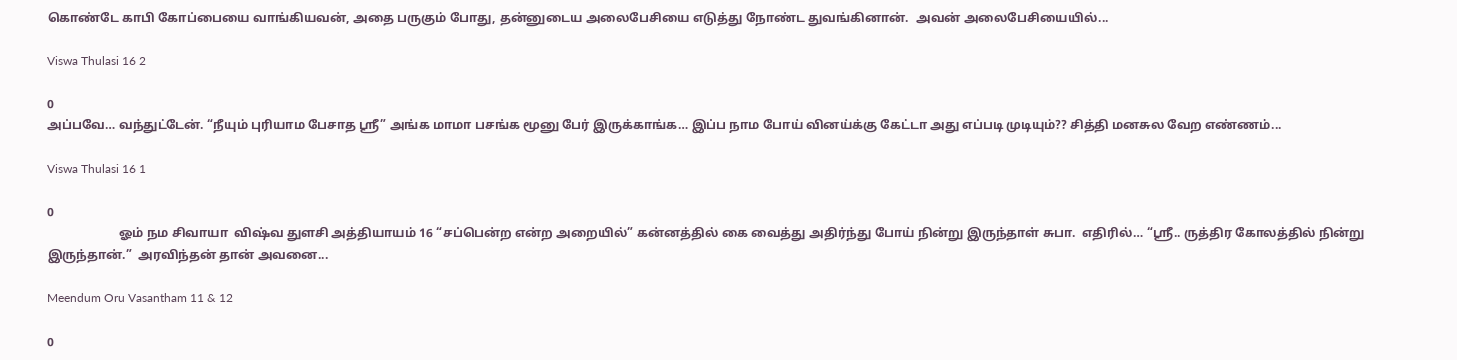கொண்டே காபி கோப்பையை வாங்கியவன், அதை பருகும் போது, தன்னுடைய அலைபேசியை எடுத்து நோண்ட துவங்கினான்.  அவன் அலைபேசியையில்...

Viswa Thulasi 16 2

0
அப்பவே… வந்துட்டேன். “நீயும் புரியாம பேசாத ஸ்ரீ” அங்க மாமா பசங்க மூனு பேர் இருக்காங்க… இப்ப நாம போய் வினய்க்கு கேட்டா அது எப்படி முடியும்?? சித்தி மனசுல வேற எண்ணம்...

Viswa Thulasi 16 1

0
                       ஓம் நம சிவாயா  விஷ்வ துளசி அத்தியாயம் 16 “சப்பென்ற என்ற அறையில்” கன்னத்தில் கை வைத்து அதிர்ந்து போய் நின்று இருந்தாள் சுபா.  எதிரில்… “ஸ்ரீ.. ருத்திர கோலத்தில் நின்று இருந்தான்.”  அரவிந்தன் தான் அவனை...

Meendum Oru Vasantham 11 & 12

0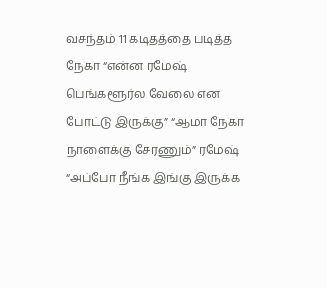வசந்தம் 11 கடிதத்தை படித்த நேகா “என்ன ரமேஷ் பெங்களூர்ல வேலை என போட்டு இருக்கு” “ஆமா நேகா நாளைக்கு சேரணும்” ரமேஷ்  “அப்போ நீங்க இங்கு இருக்க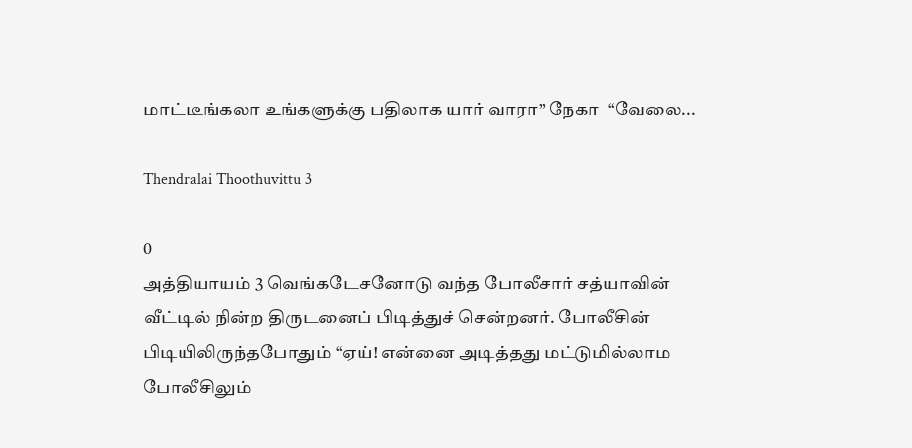மாட்டீங்கலா உங்களுக்கு பதிலாக யார் வாரா” நேகா  “வேலை...

Thendralai Thoothuvittu 3

0
அத்தியாயம் 3 வெங்கடேசனோடு வந்த போலீசார் சத்யாவின் வீட்டில் நின்ற திருடனைப் பிடித்துச் சென்றனர். போலீசின் பிடியிலிருந்தபோதும் “ஏய்! என்னை அடித்தது மட்டுமில்லாம போலீசிலும்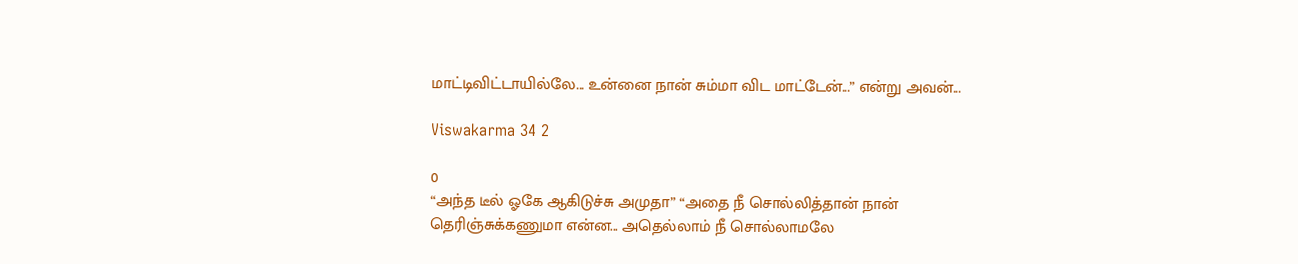மாட்டிவிட்டாயில்லே... உன்னை நான் சும்மா விட மாட்டேன்...” என்று அவன்...

Viswakarma 34 2

0
“அந்த டீல் ஓகே ஆகிடுச்சு அமுதா” “அதை நீ சொல்லித்தான் நான் தெரிஞ்சுக்கணுமா என்ன... அதெல்லாம் நீ சொல்லாமலே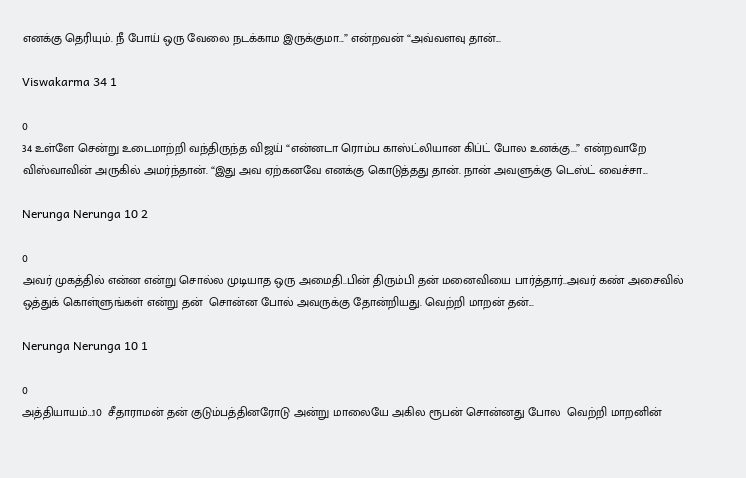எனக்கு தெரியும். நீ போய் ஒரு வேலை நடக்காம இருக்குமா...” என்றவன் “அவ்வளவு தான்...

Viswakarma 34 1

0
34 உள்ளே சென்று உடைமாற்றி வந்திருந்த விஜய் “என்னடா ரொம்ப காஸ்ட்லியான கிப்ட் போல உனக்கு...” என்றவாறே விஸ்வாவின் அருகில் அமர்ந்தான். “இது அவ ஏற்கனவே எனக்கு கொடுத்தது தான். நான் அவளுக்கு டெஸ்ட் வைச்சா...

Nerunga Nerunga 10 2

0
அவர் முகத்தில் என்ன என்று சொல்ல முடியாத ஒரு அமைதி..பின் திரும்பி தன் மனைவியை பார்த்தார்..அவர் கண் அசைவில் ஒத்துக் கொள்ளுங்கள் என்று தன்  சொன்ன போல் அவருக்கு தோன்றியது. வெற்றி மாறன் தன்...

Nerunga Nerunga 10 1

0
அத்தியாயம்…10  சீதாராமன் தன் குடும்பத்தினரோடு அன்று மாலையே அகில ரூபன் சொன்னது போல  வெற்றி மாறனின்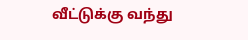வீட்டுக்கு வந்து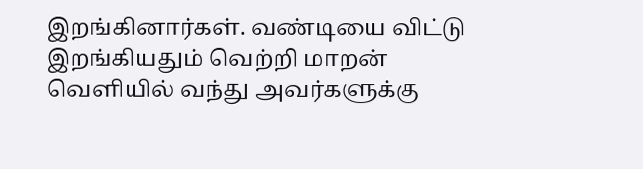இறங்கினார்கள். வண்டியை விட்டு இறங்கியதும் வெற்றி மாறன் வெளியில் வந்து அவர்களுக்கு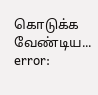கொடுக்க வேண்டிய...
error: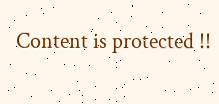Content is protected !!